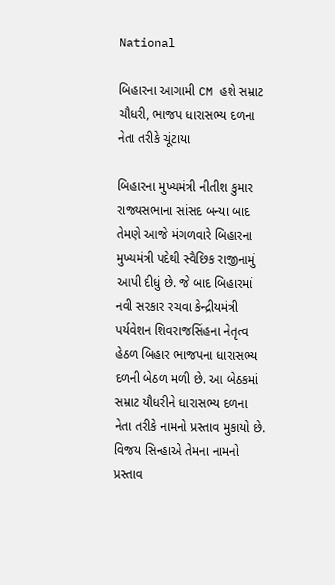National

બિહારના આગામી CM હશે સમ્રાટ ચૌધરી, ભાજપ ધારાસભ્ય દળના નેતા તરીકે ચૂંટાયા

બિહારના મુખ્યમંત્રી નીતીશ કુમાર રાજ્યસભાના સાંસદ બન્યા બાદ તેમણે આજે મંગળવારે બિહારના મુખ્યમંત્રી પદેથી સ્વૈછિક રાજીનામું આપી દીધું છે. જે બાદ બિહારમાં નવી સરકાર રચવા કેન્દ્રીયમંત્રી પર્યવેશન શિવરાજસિંહના નેતૃત્વ હેઠળ બિહાર ભાજપના ધારાસભ્ય દળની બેઠળ મળી છે. આ બેઠકમાં સમ્રાટ યૌધરીને ધારાસભ્ય દળના નેતા તરીકે નામનો પ્રસ્તાવ મુકાયો છે. વિજય સિન્હાએ તેમના નામનો પ્રસ્તાવ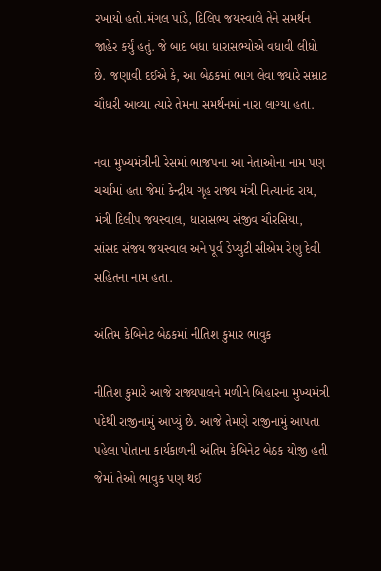રખાયો હતો.મંગલ પાંડે, દિલિપ જયસ્વાલે તેને સમર્થન જાહેર કર્યું હતું. જે બાદ બધા ધારાસભ્યોએ વધાવી લીધો છે. જણાવી દઈએ કે, આ બેઠકમાં ભાગ લેવા જ્યારે સમ્રાટ ચૌધરી આવ્યા ત્યારે તેમના સમર્થનમાં નારા લાગ્યા હતા.

નવા મુખ્યમંત્રીની રેસમાં ભાજપના આ નેતાઓના નામ પણ ચર્ચામાં હતા જેમાં કેન્દ્રીય ગૃહ રાજ્ય મંત્રી નિત્યાનંદ રાય, મંત્રી દિલીપ જયસ્વાલ, ધારાસભ્ય સંજીવ ચૌરસિયા, સાંસદ સંજય જયસ્વાલ અને પૂર્વ ડેપ્યુટી સીએમ રેણુ દેવી સહિતના નામ હતા.

અંતિમ કેબિનેટ બેઠકમાં નીતિશ કુમાર ભાવુક

નીતિશ કુમારે આજે રાજ્યપાલને મળીને બિહારના મુખ્યમંત્રી પદેથી રાજીનામું આપ્યું છે. આજે તેમણે રાજીનામું આપતા પહેલા પોતાના કાર્યકાળની અંતિમ કેબિનેટ બેઠક યોજી હતી જેમાં તેઓ ભાવુક પણ થઈ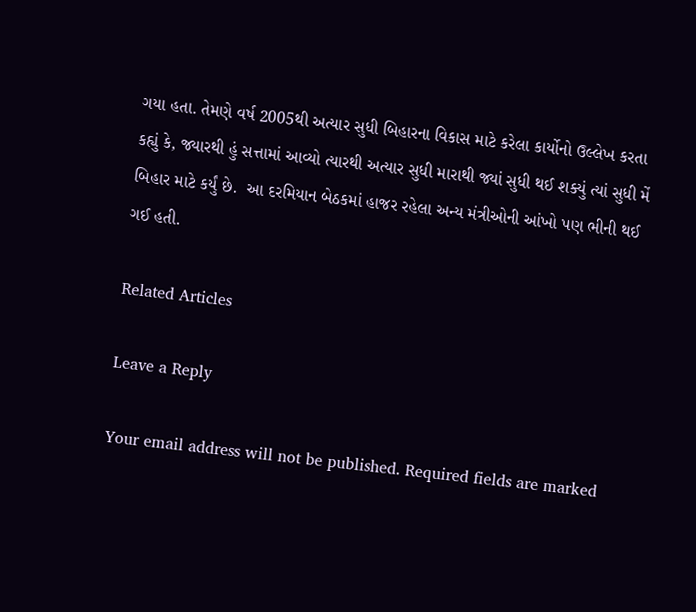ગયા હતા. તેમણે વર્ષ 2005થી અત્યાર સુધી બિહારના વિકાસ માટે કરેલા કાર્યોનો ઉલ્લેખ કરતા કહ્યું કે, જ્યારથી હું સત્તામાં આવ્યો ત્યારથી અત્યાર સુધી મારાથી જ્યાં સુધી થઈ શક્યું ત્યાં સુધી મેં બિહાર માટે કર્યું છે.  આ દરમિયાન બેઠકમાં હાજર રહેલા અન્ય મંત્રીઓની આંખો પણ ભીની થઈ ગઈ હતી.

Related Articles

Leave a Reply

Your email address will not be published. Required fields are marked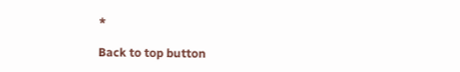*

Back to top button